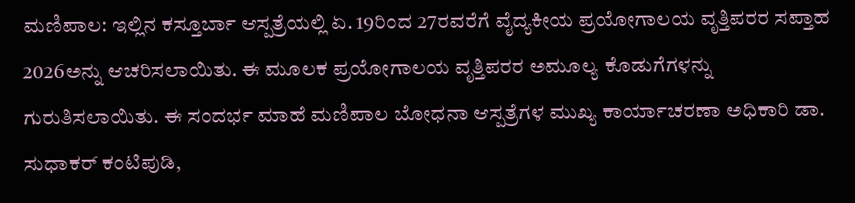ಮಣಿಪಾಲ: ಇಲ್ಲಿನ ಕಸ್ತೂರ್ಬಾ ಆಸ್ಪತ್ರೆಯಲ್ಲಿ ಏ. 19ರಿಂದ 27ರವರೆಗೆ ವೈದ್ಯಕೀಯ ಪ್ರಯೋಗಾಲಯ ವೃತ್ತಿಪರರ ಸಪ್ತಾಹ 2026ಅನ್ನು ಆಚರಿಸಲಾಯಿತು. ಈ ಮೂಲಕ ಪ್ರಯೋಗಾಲಯ ವೃತ್ತಿಪರರ ಅಮೂಲ್ಯ ಕೊಡುಗೆಗಳನ್ನು ಗುರುತಿಸಲಾಯಿತು. ಈ ಸಂದರ್ಭ ಮಾಹೆ ಮಣಿಪಾಲ ಬೋಧನಾ ಆಸ್ಪತ್ರೆಗಳ ಮುಖ್ಯ ಕಾರ್ಯಾಚರಣಾ ಅಧಿಕಾರಿ ಡಾ. ಸುಧಾಕರ್ ಕಂಟಿಪುಡಿ,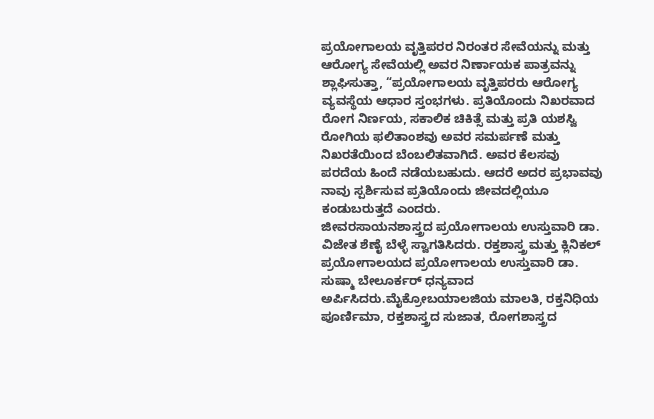ಪ್ರಯೋಗಾಲಯ ವೃತ್ತಿಪರರ ನಿರಂತರ ಸೇವೆಯನ್ನು ಮತ್ತು ಆರೋಗ್ಯ ಸೇವೆಯಲ್ಲಿ ಅವರ ನಿರ್ಣಾಯಕ ಪಾತ್ರವನ್ನು ಶ್ಲಾಘಿಸುತ್ತಾ, “ಪ್ರಯೋಗಾಲಯ ವೃತ್ತಿಪರರು ಆರೋಗ್ಯ ವ್ಯವಸ್ಥೆಯ ಆಧಾರ ಸ್ತಂಭಗಳು. ಪ್ರತಿಯೊಂದು ನಿಖರವಾದ ರೋಗ ನಿರ್ಣಯ, ಸಕಾಲಿಕ ಚಿಕಿತ್ಸೆ ಮತ್ತು ಪ್ರತಿ ಯಶಸ್ವಿ ರೋಗಿಯ ಫಲಿತಾಂಶವು ಅವರ ಸಮರ್ಪಣೆ ಮತ್ತು ನಿಖರತೆಯಿಂದ ಬೆಂಬಲಿತವಾಗಿದೆ. ಅವರ ಕೆಲಸವು ಪರದೆಯ ಹಿಂದೆ ನಡೆಯಬಹುದು. ಆದರೆ ಅದರ ಪ್ರಭಾವವು ನಾವು ಸ್ಪರ್ಶಿಸುವ ಪ್ರತಿಯೊಂದು ಜೀವದಲ್ಲಿಯೂ ಕಂಡುಬರುತ್ತದೆ ಎಂದರು.
ಜೀವರಸಾಯನಶಾಸ್ತ್ರದ ಪ್ರಯೋಗಾಲಯ ಉಸ್ತುವಾರಿ ಡಾ. ವಿಜೇತ ಶೆಣೈ ಬೆಳ್ಳೆ ಸ್ವಾಗತಿಸಿದರು. ರಕ್ತಶಾಸ್ತ್ರ ಮತ್ತು ಕ್ಲಿನಿಕಲ್ ಪ್ರಯೋಗಾಲಯದ ಪ್ರಯೋಗಾಲಯ ಉಸ್ತುವಾರಿ ಡಾ. ಸುಷ್ಮಾ ಬೇಲೂರ್ಕರ್ ಧನ್ಯವಾದ ಅರ್ಪಿಸಿದರು.ಮೈಕ್ರೋಬಯಾಲಜಿಯ ಮಾಲತಿ, ರಕ್ತನಿಧಿಯ ಪೂರ್ಣಿಮಾ, ರಕ್ತಶಾಸ್ತ್ರದ ಸುಜಾತ, ರೋಗಶಾಸ್ತ್ರದ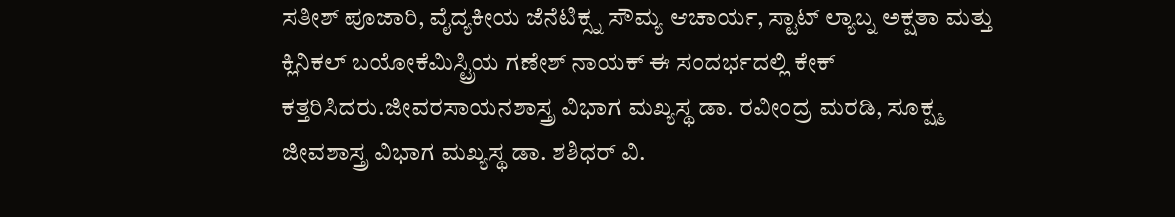ಸತೀಶ್ ಪೂಜಾರಿ, ವೈದ್ಯಕೀಯ ಜೆನೆಟಿಕ್ಸ್ನ ಸೌಮ್ಯ ಆಚಾರ್ಯ, ಸ್ಟಾಟ್ ಲ್ಯಾಬ್ನ ಅಕ್ಷತಾ ಮತ್ತು ಕ್ಲಿನಿಕಲ್ ಬಯೋಕೆಮಿಸ್ಟ್ರಿಯ ಗಣೇಶ್ ನಾಯಕ್ ಈ ಸಂದರ್ಭದಲ್ಲಿ ಕೇಕ್ ಕತ್ತರಿಸಿದರು.ಜೀವರಸಾಯನಶಾಸ್ತ್ರ ವಿಭಾಗ ಮಖ್ಯಸ್ಥ ಡಾ. ರವೀಂದ್ರ ಮರಡಿ, ಸೂಕ್ಷ್ಮ ಜೀವಶಾಸ್ತ್ರ ವಿಭಾಗ ಮಖ್ಯಸ್ಥ ಡಾ. ಶಶಿಧರ್ ವಿ.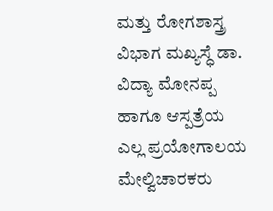ಮತ್ತು ರೋಗಶಾಸ್ತ್ರ ವಿಭಾಗ ಮಖ್ಯಸ್ಧೆ ಡಾ. ವಿದ್ಯಾ ಮೋನಪ್ಪ ಹಾಗೂ ಆಸ್ಪತ್ರೆಯ ಎಲ್ಲ ಪ್ರಯೋಗಾಲಯ ಮೇಲ್ವಿಚಾರಕರು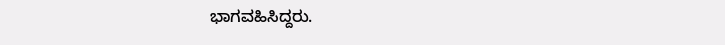ಭಾಗವಹಿಸಿದ್ದರು.